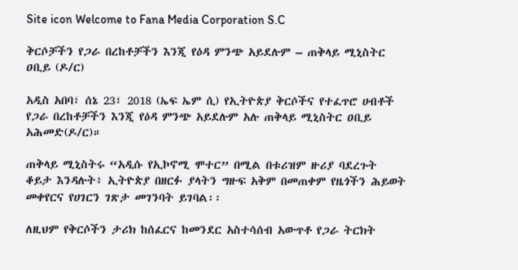Site icon Welcome to Fana Media Corporation S.C

ቅርሶቻችን የጋራ በረከቶቻችን እንጂ የዕዳ ምንጭ አይደሉም – ጠቅላይ ሚኒስትር ዐቢይ (ዶ/ር)

አዲስ አበባ፣ ሰኔ 23፣ 2018 (ኤፍ ኤም ሲ) የኢትዮጵያ ቅርሶችና የተፈጥሮ ሀብቶች የጋራ በረከቶቻችን እንጂ የዕዳ ምንጭ አይደሉም አሉ ጠቅላይ ሚኒስትር ዐቢይ አሕመድ(ዶ/ር)።

ጠቅላይ ሚኒስትሩ “አዲሱ የኢኮኖሚ ሞተር” በሚል በቱሪዝም ዙሪያ ባደረጉት ቆይታ እንዳሉት፥ ኢትዮጵያ በዘርፉ ያላትን ግዙፍ አቅም በመጠቀም የዜጎችን ሕይወት መቀየርና የሀገርን ገጽታ መገንባት ይገባል፡፡

ለዚህም የቅርሶችን ታሪክ ከሰፈርና ከመንደር አስተሳሰብ አውጥቶ የጋራ ትርክት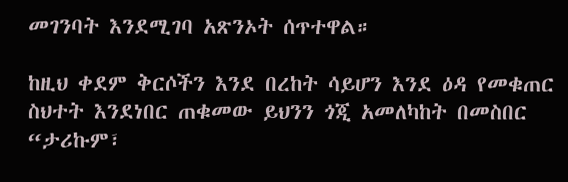መገንባት እንደሚገባ አጽንኦት ሰጥተዋል።

ከዚህ ቀደም ቅርሶችን እንደ በረከት ሳይሆን እንደ ዕዳ የመቁጠር ስህተት እንደነበር ጠቁመው ይህንን ጎጂ አመለካከት በመስበር “ታሪኩም፣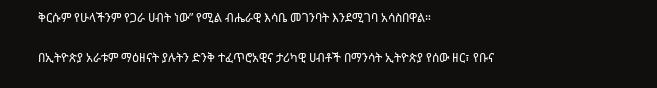ቅርሱም የሁላችንም የጋራ ሀብት ነው” የሚል ብሔራዊ እሳቤ መገንባት እንደሚገባ አሳስበዋል።

በኢትዮጵያ አራቱም ማዕዘናት ያሉትን ድንቅ ተፈጥሮአዊና ታሪካዊ ሀብቶች በማንሳት ኢትዮጵያ የሰው ዘር፣ የቡና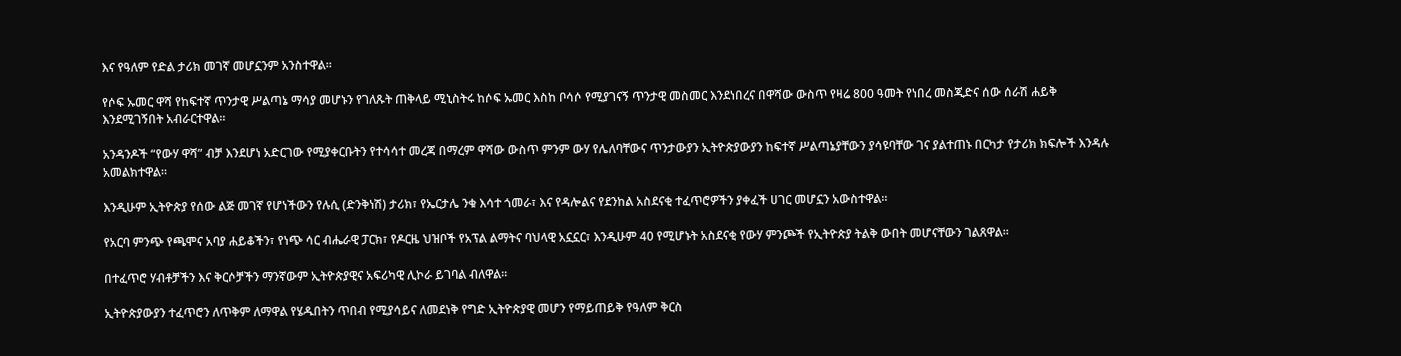እና የዓለም የድል ታሪክ መገኛ መሆኗንም አንስተዋል።

የሶፍ ኡመር ዋሻ የከፍተኛ ጥንታዊ ሥልጣኔ ማሳያ መሆኑን የገለጹት ጠቅላይ ሚኒስትሩ ከሶፍ ኡመር እስከ ቦሳሶ የሚያገናኝ ጥንታዊ መስመር እንደነበረና በዋሻው ውስጥ የዛሬ 800 ዓመት የነበረ መስጂድና ሰው ሰራሽ ሐይቅ እንደሚገኝበት አብራርተዋል።

አንዳንዶች “የውሃ ዋሻ” ብቻ እንደሆነ አድርገው የሚያቀርቡትን የተሳሳተ መረጃ በማረም ዋሻው ውስጥ ምንም ውሃ የሌለባቸውና ጥንታውያን ኢትዮጵያውያን ከፍተኛ ሥልጣኔያቸውን ያሳዩባቸው ገና ያልተጠኑ በርካታ የታሪክ ክፍሎች እንዳሉ አመልክተዋል።

እንዲሁም ኢትዮጵያ የሰው ልጅ መገኛ የሆነችውን የሉሲ (ድንቅነሽ) ታሪክ፣ የኤርታሌ ንቁ እሳተ ጎመራ፣ እና የዳሎልና የደንከል አስደናቂ ተፈጥሮዎችን ያቀፈች ሀገር መሆኗን አውስተዋል።

የአርባ ምንጭ የጫሞና አባያ ሐይቆችን፣ የነጭ ሳር ብሔራዊ ፓርክ፣ የዶርዜ ህዝቦች የአፕል ልማትና ባህላዊ አኗኗር፣ እንዲሁም 40 የሚሆኑት አስደናቂ የውሃ ምንጮች የኢትዮጵያ ትልቅ ውበት መሆናቸውን ገልጸዋል፡፡

በተፈጥሮ ሃብቶቻችን እና ቅርሶቻችን ማንኛውም ኢትዮጵያዊና አፍሪካዊ ሊኮራ ይገባል ብለዋል፡፡

ኢትዮጵያውያን ተፈጥሮን ለጥቅም ለማዋል የሄዱበትን ጥበብ የሚያሳይና ለመደነቅ የግድ ኢትዮጵያዊ መሆን የማይጠይቅ የዓለም ቅርስ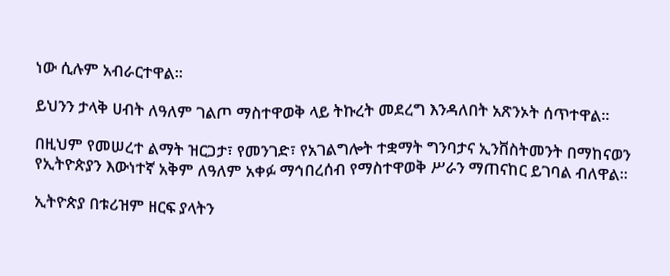ነው ሲሉም አብራርተዋል።

ይህንን ታላቅ ሀብት ለዓለም ገልጦ ማስተዋወቅ ላይ ትኩረት መደረግ እንዳለበት አጽንኦት ሰጥተዋል።

በዚህም የመሠረተ ልማት ዝርጋታ፣ የመንገድ፣ የአገልግሎት ተቋማት ግንባታና ኢንቨስትመንት በማከናወን የኢትዮጵያን እውነተኛ አቅም ለዓለም አቀፉ ማኅበረሰብ የማስተዋወቅ ሥራን ማጠናከር ይገባል ብለዋል፡፡

ኢትዮጵያ በቱሪዝም ዘርፍ ያላትን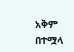አቅም በተሟላ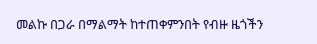መልኩ በጋራ በማልማት ከተጠቀምንበት የብዙ ዜጎችን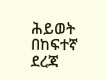ሕይወት በከፍተኛ ደረጃ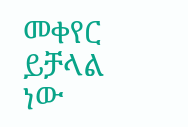መቀየር ይቻላል ነው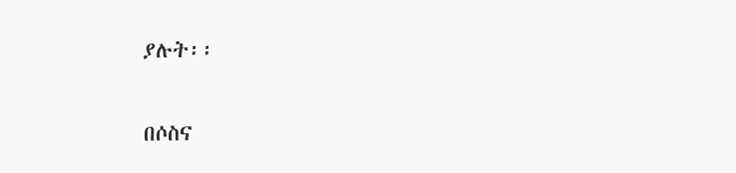ያሉት፡፡

በሶስና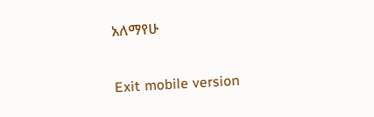አለማየሁ

Exit mobile version